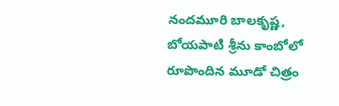నందమూరి బాలకృష్ణ, బోయపాటి శ్రీను కాంబోలో రూపొందిన మూడో చిత్రం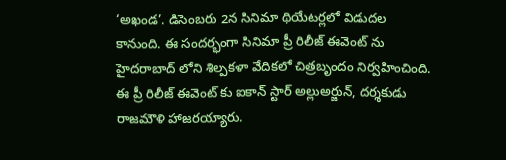‘అఖండ’. డిసెంబరు 2న సినిమా థియేటర్లలో విడుదల కానుంది. ఈ సందర్భంగా సినిమా ప్రీ రిలీజ్ ఈవెంట్ ను హైదరాబాద్ లోని శిల్పకళా వేదికలో చిత్రబృందం నిర్వహించింది. ఈ ప్రీ రిలీజ్ ఈవెంట్ కు ఐకాన్ స్టార్ అల్లుఅర్జున్, దర్శకుడు రాజమౌళి హాజరయ్యారు.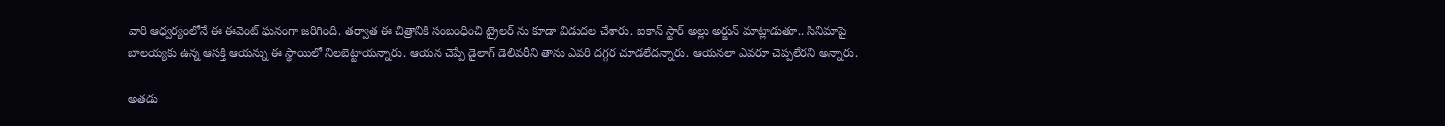వారి ఆధ్వర్యంలోనే ఈ ఈవెంట్ ఘనంగా జరిగింది. తర్వాత ఈ చిత్రానికి సంబంధించి ట్రైలర్ ను కూడా విడుదల చేశారు. ఐకాన్ స్టార్ అల్లు అర్జున్ మాట్లాడుతూ.. సినిమాపై బాలయ్యకు ఉన్న ఆసక్తి ఆయన్ను ఈ స్థాయిలో నిలబెట్టాయన్నారు. ఆయన చెప్పే డైలాగ్ డెలివరీని తాను ఎవరి దగ్గర చూడలేదన్నారు. ఆయనలా ఎవరూ చెప్పలేరని అన్నారు.

అతడు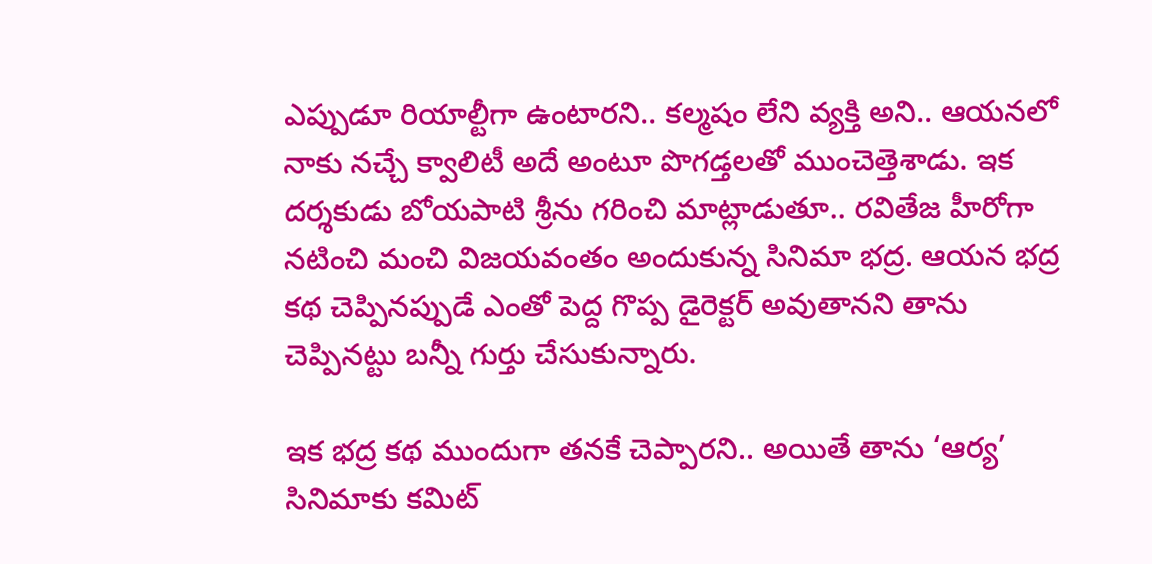ఎప్పుడూ రియాల్టీగా ఉంటారని.. కల్మషం లేని వ్యక్తి అని.. ఆయనలో నాకు నచ్చే క్వాలిటీ అదే అంటూ పొగడ్తలతో ముంచెత్తెశాడు. ఇక దర్శకుడు బోయపాటి శ్రీను గరించి మాట్లాడుతూ.. రవితేజ హీరోగా నటించి మంచి విజయవంతం అందుకున్న సినిమా భద్ర. ఆయన భద్ర కథ చెప్పినప్పుడే ఎంతో పెద్ద గొప్ప డైరెక్టర్ అవుతానని తాను చెప్పినట్టు బన్నీ గుర్తు చేసుకున్నారు.

ఇక భద్ర కథ ముందుగా తనకే చెప్పారని.. అయితే తాను ‘ఆర్య’ సినిమాకు కమిట్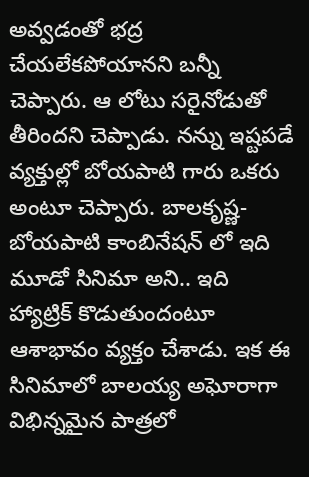అవ్వడంతో భద్ర చేయలేకపోయానని బన్నీ చెప్పారు. ఆ లోటు సరైనోడుతో తీరిందని చెప్పాడు. నన్ను ఇష్టపడే వ్యక్తుల్లో బోయపాటి గారు ఒకరు అంటూ చెప్పారు. బాలకృష్ణ-బోయపాటి కాంబినేషన్ లో ఇది మూడో సినిమా అని.. ఇది హ్యాట్రిక్ కొడుతుందంటూ ఆశాభావం వ్యక్తం చేశాడు. ఇక ఈ సినిమాలో బాలయ్య అఘోరాగా విభిన్నమైన పాత్రలో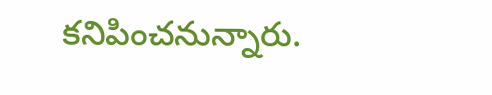కనిపించనున్నారు.